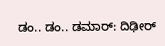ಡಂ.. ಡಂ.. ಡಮಾರ್: ದಿಢೀರ್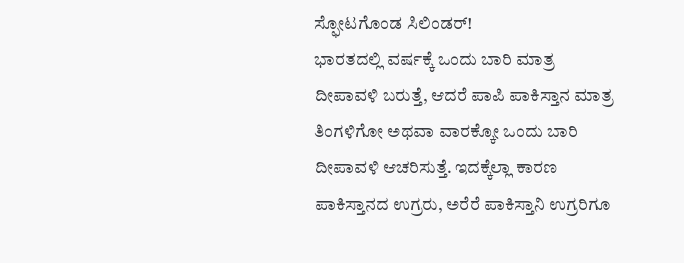ಸ್ಫೋಟಗೊಂಡ ಸಿಲಿಂಡರ್!
ಭಾರತದಲ್ಲಿ ವರ್ಷಕ್ಕೆ ಒಂದು ಬಾರಿ ಮಾತ್ರ ದೀಪಾವಳಿ ಬರುತ್ತೆ, ಆದರೆ ಪಾಪಿ ಪಾಕಿಸ್ತಾನ ಮಾತ್ರ ತಿಂಗಳಿಗೋ ಅಥವಾ ವಾರಕ್ಕೋ ಒಂದು ಬಾರಿ ದೀಪಾವಳಿ ಆಚರಿಸುತ್ತೆ. ಇದಕ್ಕೆಲ್ಲಾ ಕಾರಣ ಪಾಕಿಸ್ತಾನದ ಉಗ್ರರು, ಅರೆರೆ ಪಾಕಿಸ್ತಾನಿ ಉಗ್ರರಿಗೂ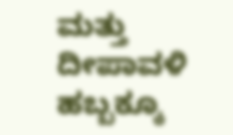ಮತ್ತು ದೀಪಾವಳಿ ಹಬ್ಬಕ್ಕೂ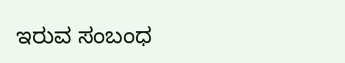ಇರುವ ಸಂಬಂಧ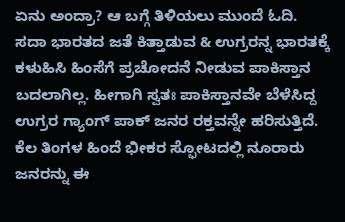ಏನು ಅಂದ್ರಾ? ಆ ಬಗ್ಗೆ ತಿಳಿಯಲು ಮುಂದೆ ಓದಿ.
ಸದಾ ಭಾರತದ ಜತೆ ಕಿತ್ತಾಡುವ & ಉಗ್ರರನ್ನ ಭಾರತಕ್ಕೆ ಕಳುಹಿಸಿ ಹಿಂಸೆಗೆ ಪ್ರಚೋದನೆ ನೀಡುವ ಪಾಕಿಸ್ತಾನ ಬದಲಾಗಿಲ್ಲ. ಹೀಗಾಗಿ ಸ್ವತಃ ಪಾಕಿಸ್ತಾನವೇ ಬೆಳೆಸಿದ್ದ ಉಗ್ರರ ಗ್ಯಾಂಗ್ ಪಾಕ್ ಜನರ ರಕ್ತವನ್ನೇ ಹರಿಸುತ್ತಿದೆ. ಕೆಲ ತಿಂಗಳ ಹಿಂದೆ ಭೀಕರ ಸ್ಫೋಟದಲ್ಲಿ ನೂರಾರು ಜನರನ್ನು ಈ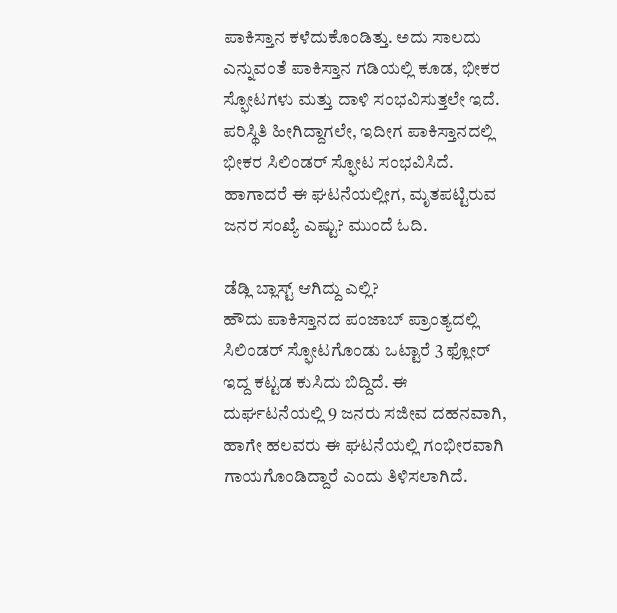ಪಾಕಿಸ್ತಾನ ಕಳೆದುಕೊಂಡಿತ್ತು. ಅದು ಸಾಲದು ಎನ್ನುವಂತೆ ಪಾಕಿಸ್ತಾನ ಗಡಿಯಲ್ಲಿ ಕೂಡ, ಭೀಕರ ಸ್ಫೋಟಗಳು ಮತ್ತು ದಾಳಿ ಸಂಭವಿಸುತ್ತಲೇ ಇದೆ. ಪರಿಸ್ಥಿತಿ ಹೀಗಿದ್ದಾಗಲೇ, ಇದೀಗ ಪಾಕಿಸ್ತಾನದಲ್ಲಿ ಭೀಕರ ಸಿಲಿಂಡರ್ ಸ್ಫೋಟ ಸಂಭವಿಸಿದೆ. ಹಾಗಾದರೆ ಈ ಘಟನೆಯಲ್ಲೀಗ, ಮೃತಪಟ್ಟಿರುವ ಜನರ ಸಂಖ್ಯೆ ಎಷ್ಟು? ಮುಂದೆ ಓದಿ.

ಡೆಡ್ಲಿ ಬ್ಲಾಸ್ಟ್ ಆಗಿದ್ದು ಎಲ್ಲಿ?
ಹೌದು ಪಾಕಿಸ್ತಾನದ ಪಂಜಾಬ್ ಪ್ರಾಂತ್ಯದಲ್ಲಿ ಸಿಲಿಂಡರ್ ಸ್ಫೋಟಗೊಂಡು ಒಟ್ಟಾರೆ 3 ಫ್ಲೋರ್ ಇದ್ದ ಕಟ್ಟಡ ಕುಸಿದು ಬಿದ್ದಿದೆ. ಈ ದುರ್ಘಟನೆಯಲ್ಲಿ 9 ಜನರು ಸಜೀವ ದಹನವಾಗಿ, ಹಾಗೇ ಹಲವರು ಈ ಘಟನೆಯಲ್ಲಿ ಗಂಭೀರವಾಗಿ ಗಾಯಗೊಂಡಿದ್ದಾರೆ ಎಂದು ತಿಳಿಸಲಾಗಿದೆ.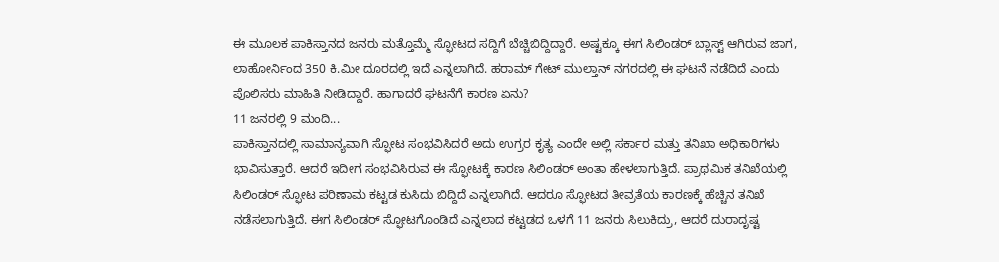ಈ ಮೂಲಕ ಪಾಕಿಸ್ತಾನದ ಜನರು ಮತ್ತೊಮ್ಮೆ ಸ್ಫೋಟದ ಸದ್ದಿಗೆ ಬೆಚ್ಚಿಬಿದ್ದಿದ್ದಾರೆ. ಅಷ್ಟಕ್ಕೂ ಈಗ ಸಿಲಿಂಡರ್ ಬ್ಲಾಸ್ಟ್ ಆಗಿರುವ ಜಾಗ, ಲಾಹೋರ್ನಿಂದ 350 ಕಿ.ಮೀ ದೂರದಲ್ಲಿ ಇದೆ ಎನ್ನಲಾಗಿದೆ. ಹರಾಮ್ ಗೇಟ್ ಮುಲ್ತಾನ್ ನಗರದಲ್ಲಿ ಈ ಘಟನೆ ನಡೆದಿದೆ ಎಂದು ಪೊಲಿಸರು ಮಾಹಿತಿ ನೀಡಿದ್ದಾರೆ. ಹಾಗಾದರೆ ಘಟನೆಗೆ ಕಾರಣ ಏನು?
11 ಜನರಲ್ಲಿ 9 ಮಂದಿ...
ಪಾಕಿಸ್ತಾನದಲ್ಲಿ ಸಾಮಾನ್ಯವಾಗಿ ಸ್ಫೋಟ ಸಂಭವಿಸಿದರೆ ಅದು ಉಗ್ರರ ಕೃತ್ಯ ಎಂದೇ ಅಲ್ಲಿ ಸರ್ಕಾರ ಮತ್ತು ತನಿಖಾ ಅಧಿಕಾರಿಗಳು ಭಾವಿಸುತ್ತಾರೆ. ಆದರೆ ಇದೀಗ ಸಂಭವಿಸಿರುವ ಈ ಸ್ಫೋಟಕ್ಕೆ ಕಾರಣ ಸಿಲಿಂಡರ್ ಅಂತಾ ಹೇಳಲಾಗುತ್ತಿದೆ. ಪ್ರಾಥಮಿಕ ತನಿಖೆಯಲ್ಲಿ ಸಿಲಿಂಡರ್ ಸ್ಫೋಟ ಪರಿಣಾಮ ಕಟ್ಟಡ ಕುಸಿದು ಬಿದ್ದಿದೆ ಎನ್ನಲಾಗಿದೆ. ಆದರೂ ಸ್ಫೋಟದ ತೀವ್ರತೆಯ ಕಾರಣಕ್ಕೆ ಹೆಚ್ಚಿನ ತನಿಖೆ ನಡೆಸಲಾಗುತ್ತಿದೆ. ಈಗ ಸಿಲಿಂಡರ್ ಸ್ಫೋಟಗೊಂಡಿದೆ ಎನ್ನಲಾದ ಕಟ್ಟಡದ ಒಳಗೆ 11 ಜನರು ಸಿಲುಕಿದ್ರು, ಆದರೆ ದುರಾದೃಷ್ಟ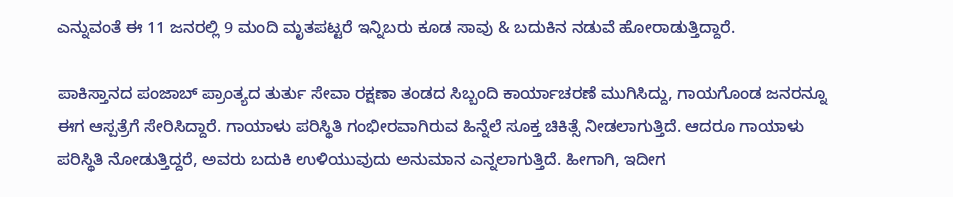ಎನ್ನುವಂತೆ ಈ 11 ಜನರಲ್ಲಿ 9 ಮಂದಿ ಮೃತಪಟ್ಟರೆ ಇನ್ನಿಬರು ಕೂಡ ಸಾವು & ಬದುಕಿನ ನಡುವೆ ಹೋರಾಡುತ್ತಿದ್ದಾರೆ.

ಪಾಕಿಸ್ತಾನದ ಪಂಜಾಬ್ ಪ್ರಾಂತ್ಯದ ತುರ್ತು ಸೇವಾ ರಕ್ಷಣಾ ತಂಡದ ಸಿಬ್ಬಂದಿ ಕಾರ್ಯಾಚರಣೆ ಮುಗಿಸಿದ್ದು, ಗಾಯಗೊಂಡ ಜನರನ್ನೂ ಈಗ ಆಸ್ಪತ್ರೆಗೆ ಸೇರಿಸಿದ್ದಾರೆ. ಗಾಯಾಳು ಪರಿಸ್ಥಿತಿ ಗಂಭೀರವಾಗಿರುವ ಹಿನ್ನೆಲೆ ಸೂಕ್ತ ಚಿಕಿತ್ಸೆ ನೀಡಲಾಗುತ್ತಿದೆ. ಆದರೂ ಗಾಯಾಳು ಪರಿಸ್ಥಿತಿ ನೋಡುತ್ತಿದ್ದರೆ, ಅವರು ಬದುಕಿ ಉಳಿಯುವುದು ಅನುಮಾನ ಎನ್ನಲಾಗುತ್ತಿದೆ. ಹೀಗಾಗಿ, ಇದೀಗ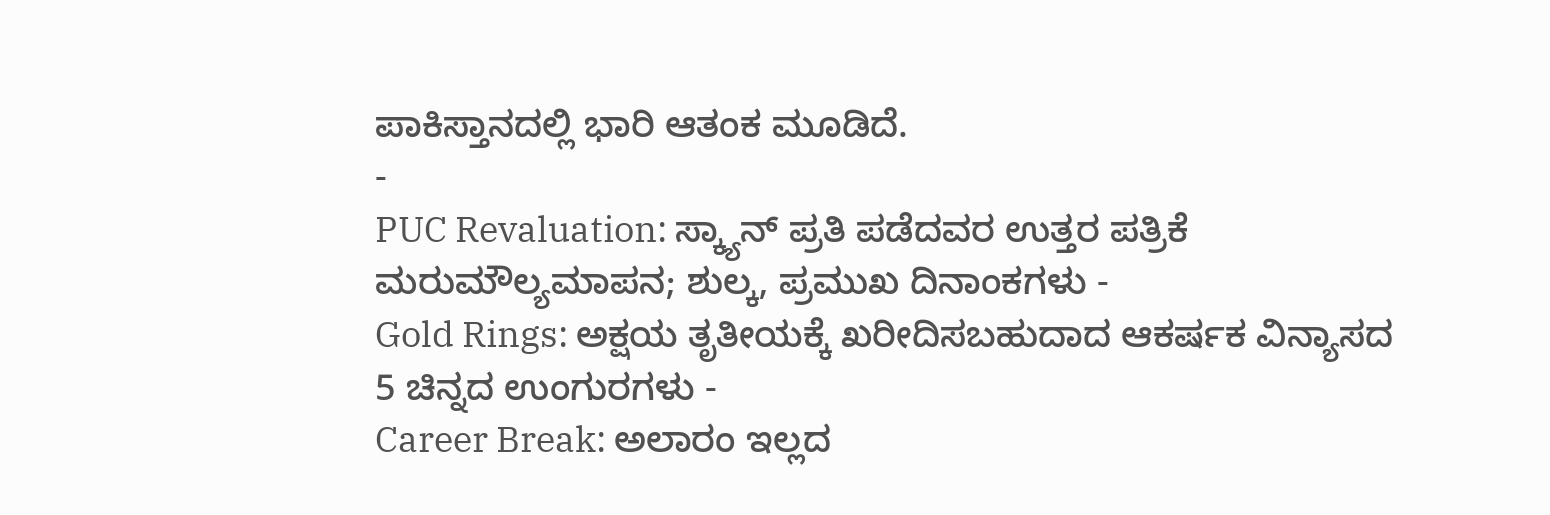ಪಾಕಿಸ್ತಾನದಲ್ಲಿ ಭಾರಿ ಆತಂಕ ಮೂಡಿದೆ.
-
PUC Revaluation: ಸ್ಕ್ಯಾನ್ ಪ್ರತಿ ಪಡೆದವರ ಉತ್ತರ ಪತ್ರಿಕೆ ಮರುಮೌಲ್ಯಮಾಪನ; ಶುಲ್ಕ, ಪ್ರಮುಖ ದಿನಾಂಕಗಳು -
Gold Rings: ಅಕ್ಷಯ ತೃತೀಯಕ್ಕೆ ಖರೀದಿಸಬಹುದಾದ ಆಕರ್ಷಕ ವಿನ್ಯಾಸದ 5 ಚಿನ್ನದ ಉಂಗುರಗಳು -
Career Break: ಅಲಾರಂ ಇಲ್ಲದ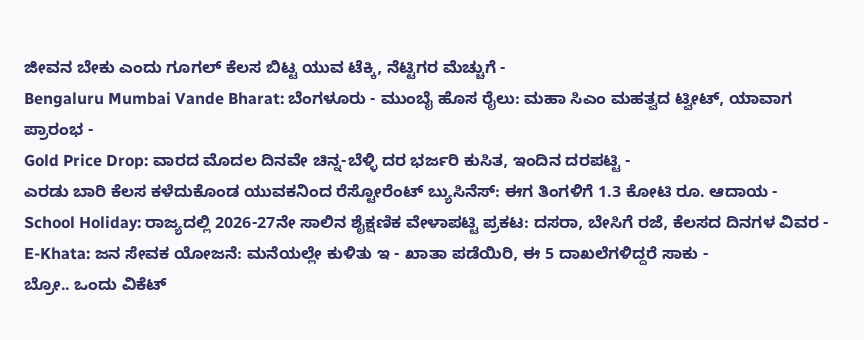ಜೀವನ ಬೇಕು ಎಂದು ಗೂಗಲ್ ಕೆಲಸ ಬಿಟ್ಟ ಯುವ ಟೆಕ್ಕಿ, ನೆಟ್ಟಿಗರ ಮೆಚ್ಚುಗೆ -
Bengaluru Mumbai Vande Bharat: ಬೆಂಗಳೂರು - ಮುಂಬೈ ಹೊಸ ರೈಲು: ಮಹಾ ಸಿಎಂ ಮಹತ್ವದ ಟ್ವೀಟ್, ಯಾವಾಗ ಪ್ರಾರಂಭ -
Gold Price Drop: ವಾರದ ಮೊದಲ ದಿನವೇ ಚಿನ್ನ-ಬೆಳ್ಳಿ ದರ ಭರ್ಜರಿ ಕುಸಿತ, ಇಂದಿನ ದರಪಟ್ಟಿ -
ಎರಡು ಬಾರಿ ಕೆಲಸ ಕಳೆದುಕೊಂಡ ಯುವಕನಿಂದ ರೆಸ್ಟೋರೆಂಟ್ ಬ್ಯುಸಿನೆಸ್: ಈಗ ತಿಂಗಳಿಗೆ 1.3 ಕೋಟಿ ರೂ. ಆದಾಯ -
School Holiday: ರಾಜ್ಯದಲ್ಲಿ 2026-27ನೇ ಸಾಲಿನ ಶೈಕ್ಷಣಿಕ ವೇಳಾಪಟ್ಟಿ ಪ್ರಕಟ: ದಸರಾ, ಬೇಸಿಗೆ ರಜೆ, ಕೆಲಸದ ದಿನಗಳ ವಿವರ -
E-Khata: ಜನ ಸೇವಕ ಯೋಜನೆ: ಮನೆಯಲ್ಲೇ ಕುಳಿತು ಇ - ಖಾತಾ ಪಡೆಯಿರಿ, ಈ 5 ದಾಖಲೆಗಳಿದ್ದರೆ ಸಾಕು -
ಬ್ರೋ.. ಒಂದು ವಿಕೆಟ್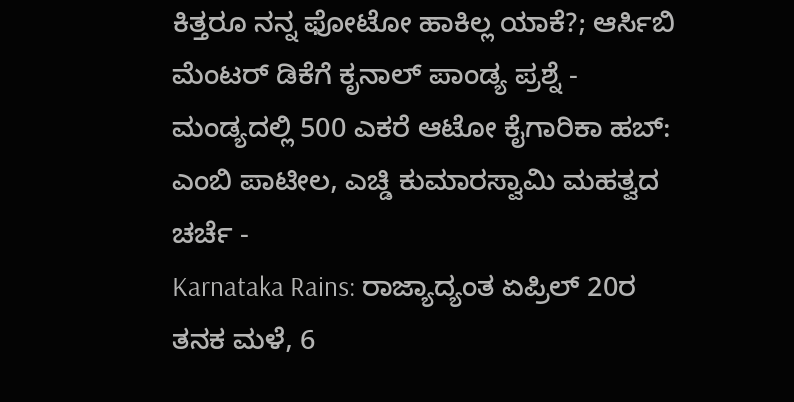ಕಿತ್ತರೂ ನನ್ನ ಫೋಟೋ ಹಾಕಿಲ್ಲ ಯಾಕೆ?; ಆರ್ಸಿಬಿ ಮೆಂಟರ್ ಡಿಕೆಗೆ ಕೃನಾಲ್ ಪಾಂಡ್ಯ ಪ್ರಶ್ನೆ -
ಮಂಡ್ಯದಲ್ಲಿ 500 ಎಕರೆ ಆಟೋ ಕೈಗಾರಿಕಾ ಹಬ್: ಎಂಬಿ ಪಾಟೀಲ, ಎಚ್ಡಿ ಕುಮಾರಸ್ವಾಮಿ ಮಹತ್ವದ ಚರ್ಚೆ -
Karnataka Rains: ರಾಜ್ಯಾದ್ಯಂತ ಏಪ್ರಿಲ್ 20ರ ತನಕ ಮಳೆ, 6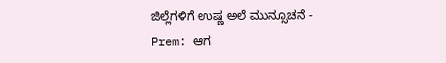ಜಿಲ್ಲೆಗಳಿಗೆ ಉಷ್ಣ ಅಲೆ ಮುನ್ಸೂಚನೆ -
Prem: ಆಗ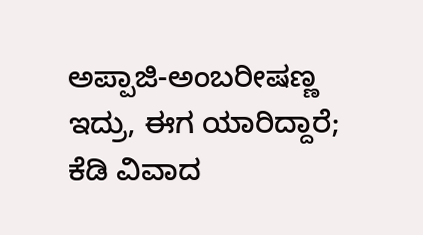ಅಪ್ಪಾಜಿ-ಅಂಬರೀಷಣ್ಣ ಇದ್ರು, ಈಗ ಯಾರಿದ್ದಾರೆ; ಕೆಡಿ ವಿವಾದ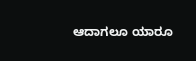ಆದಾಗಲೂ ಯಾರೂ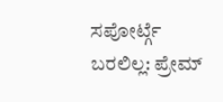ಸಪೋರ್ಟ್ಗೆ ಬರಲಿಲ್ಲ: ಪ್ರೇಮ್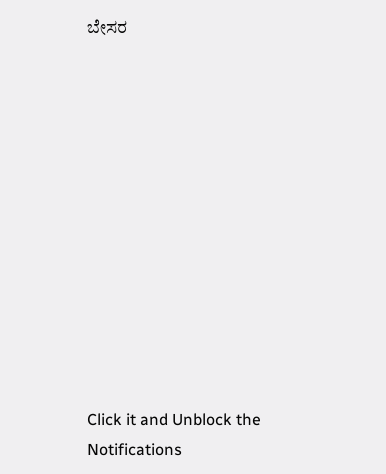ಬೇಸರ












Click it and Unblock the Notifications